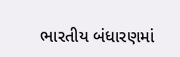ભારતીય બંધારણમાં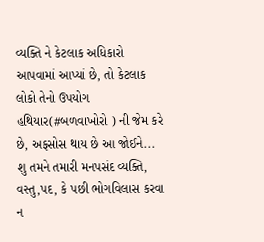વ્યક્તિ ને કેટલાક અધિકારો આપવામાં આપ્યાં છે, તો કેટલાક લોકો તેનો ઉપયોગ હથિયાર(#બળવાખોરો ) ની જેમ કરે છે, અફસોસ થાય છે આ જોઈને...
શુ તમને તમારી મનપસંદ વ્યક્તિ, વસ્તુ,પદ, કે પછી ભોગવિલાસ કરવા ન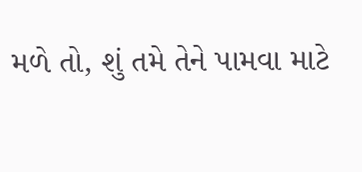મળે તો, શું તમે તેને પામવા માટે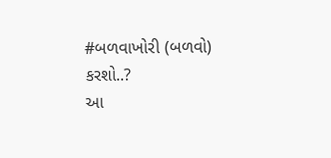#બળવાખોરી (બળવો) કરશો..?
આ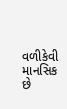વળીકેવી માનસિક છે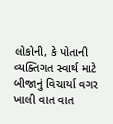લોકોની, કે પોતાની વ્યક્તિગત સ્વાર્થ માટે બીજાનું વિચાર્યા વગર ખાલી વાત વાત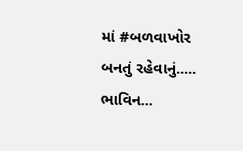માં #બળવાખોર બનતું રહેવાનું.....
ભાવિન...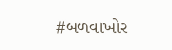#બળવાખોર